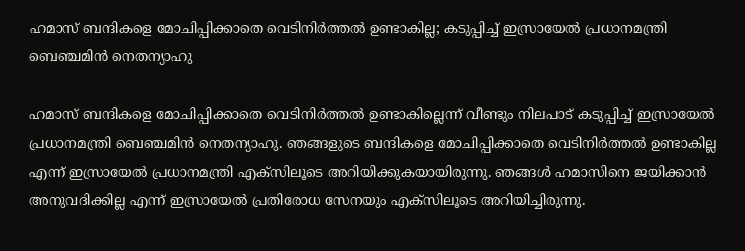ഹമാസ് ബന്ദികളെ മോചിപ്പിക്കാതെ വെടിനിർത്തൽ ഉണ്ടാകില്ല; കടുപ്പിച്ച് ഇസ്രായേൽ പ്രധാനമന്ത്രി ബെഞ്ചമിൻ നെതന്യാഹു

ഹമാസ് ബന്ദികളെ മോചിപ്പിക്കാതെ വെടിനിർത്തൽ ഉണ്ടാകില്ലെന്ന് വീണ്ടും നിലപാട് കടുപ്പിച്ച് ഇസ്രായേൽ പ്രധാനമന്ത്രി ബെഞ്ചമിൻ നെതന്യാഹു. ഞങ്ങളുടെ ബന്ദികളെ മോചിപ്പിക്കാതെ വെടിനിർത്തൽ ഉണ്ടാകില്ല എന്ന് ഇസ്രായേൽ പ്രധാനമന്ത്രി എക്സിലൂടെ അറിയിക്കുകയായിരുന്നു. ഞങ്ങൾ ഹമാസിനെ ജയിക്കാൻ അനുവദിക്കില്ല എന്ന് ഇസ്രായേൽ പ്രതിരോധ സേനയും എക്സിലൂടെ അറിയിച്ചിരുന്നു.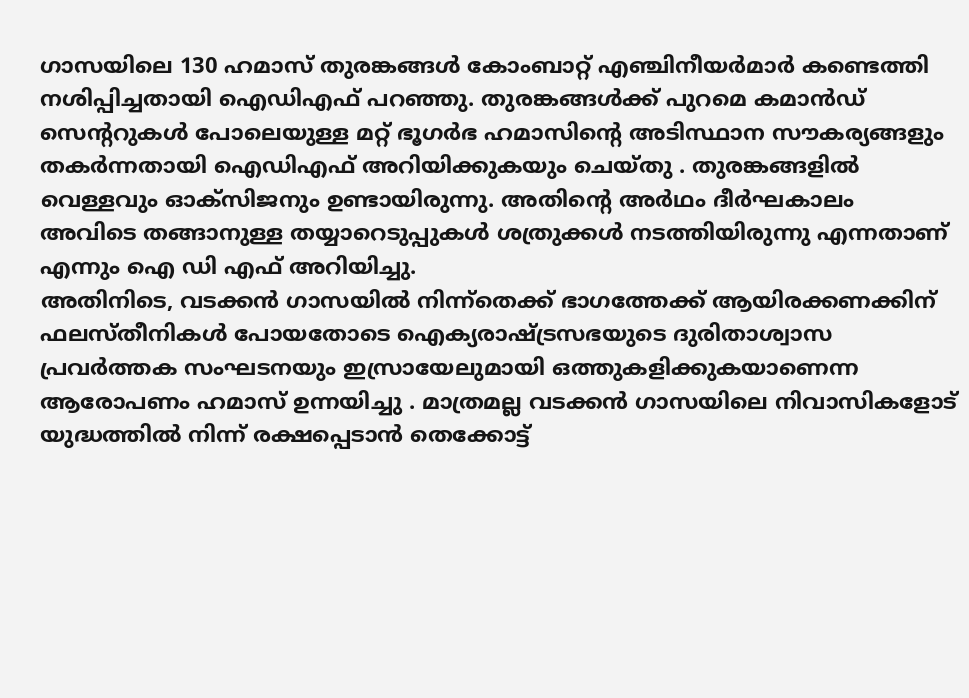ഗാസയിലെ 130 ഹമാസ് തുരങ്കങ്ങൾ കോംബാറ്റ് എഞ്ചിനീയർമാർ കണ്ടെത്തി നശിപ്പിച്ചതായി ഐഡിഎഫ് പറഞ്ഞു. തുരങ്കങ്ങൾക്ക് പുറമെ കമാൻഡ് സെന്ററുകൾ പോലെയുള്ള മറ്റ് ഭൂഗർഭ ഹമാസിന്റെ അടിസ്ഥാന സൗകര്യങ്ങളും തകർന്നതായി ഐഡിഎഫ് അറിയിക്കുകയും ചെയ്തു . തുരങ്കങ്ങളിൽ വെള്ളവും ഓക്സിജനും ഉണ്ടായിരുന്നു. അതിന്റെ അർഥം ദീർഘകാലം അവിടെ തങ്ങാനുള്ള തയ്യാറെടുപ്പുകൾ ശത്രുക്കൾ നടത്തിയിരുന്നു എന്നതാണ് എന്നും ഐ ഡി എഫ് അറിയിച്ചു.
അതിനിടെ, വടക്കൻ ഗാസയിൽ നിന്ന്തെക്ക് ഭാഗത്തേക്ക് ആയിരക്കണക്കിന് ഫലസ്തീനികൾ പോയതോടെ ഐക്യരാഷ്ട്രസഭയുടെ ദുരിതാശ്വാസ പ്രവർത്തക സംഘടനയും ഇസ്രായേലുമായി ഒത്തുകളിക്കുകയാണെന്ന ആരോപണം ഹമാസ് ഉന്നയിച്ചു . മാത്രമല്ല വടക്കൻ ഗാസയിലെ നിവാസികളോട് യുദ്ധത്തിൽ നിന്ന് രക്ഷപ്പെടാൻ തെക്കോട്ട്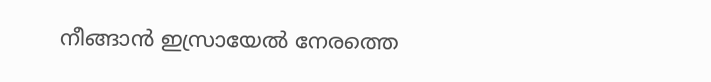നീങ്ങാൻ ഇസ്രായേൽ നേരത്തെ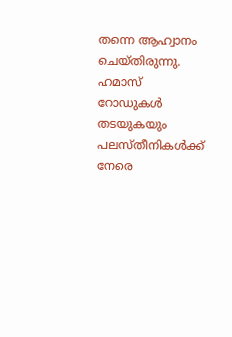തന്നെ ആഹ്വാനം ചെയ്തിരുന്നു. ഹമാസ് റോഡുകൾ തടയുകയും പലസ്തീനികൾക്ക് നേരെ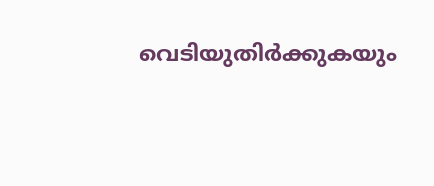വെടിയുതിർക്കുകയും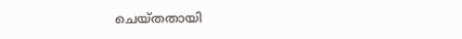ചെയ്തതായി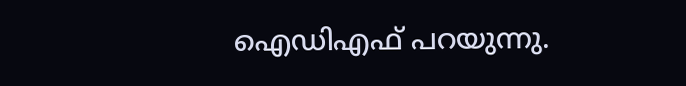ഐഡിഎഫ് പറയുന്നു.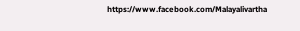https://www.facebook.com/Malayalivartha